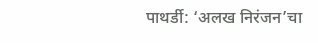पाथर्डी: ‘अलख निरंजन’चा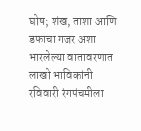घोष; शंख, ताशा आणि डफाचा गजर अशा भारलेल्या वातावरणात लाखो भाविकांनी रविवारी रंगपंचमीला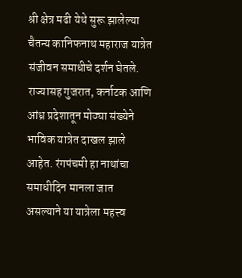श्री क्षेत्र मढी येथे सुरू झालेल्या चैतन्य कानिफनाथ महाराज यात्रेत संजीवन समाधीचे दर्शन घेतले. राज्यासह गुजरात, कर्नाटक आणि आंध्र प्रदेशातून मोठ्या संख्येने भाविक यात्रेत दाखल झाले आहेत. रंगपंचमी हा नाथांचा समाधीदिन मानला जात असल्याने या यात्रेला महत्त्व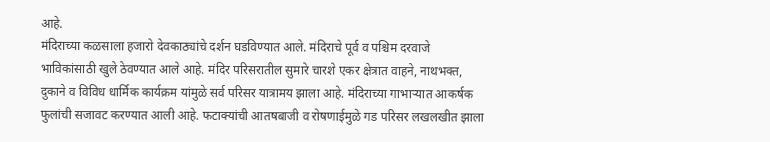आहे.
मंदिराच्या कळसाला हजारो देवकाठ्यांचे दर्शन घडविण्यात आले. मंदिराचे पूर्व व पश्चिम दरवाजे भाविकांसाठी खुले ठेवण्यात आले आहे. मंदिर परिसरातील सुमारे चारशे एकर क्षेत्रात वाहने, नाथभक्त, दुकाने व विविध धार्मिक कार्यक्रम यांमुळे सर्व परिसर यात्रामय झाला आहे. मंदिराच्या गाभाऱ्यात आकर्षक फुलांची सजावट करण्यात आली आहे. फटाक्यांची आतषबाजी व रोषणाईमुळे गड परिसर लखलखीत झाला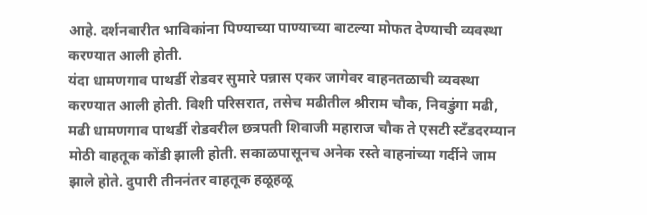आहे. दर्शनबारीत भाविकांना पिण्याच्या पाण्याच्या बाटल्या मोफत देण्याची व्यवस्था करण्यात आली होती.
यंदा धामणगाव पाथर्डी रोडवर सुमारे पन्नास एकर जागेवर वाहनतळाची व्यवस्था करण्यात आली होती. विशी परिसरात, तसेच मढीतील श्रीराम चौक, निवडुंगा मढी, मढी धामणगाव पाथर्डी रोडवरील छत्रपती शिवाजी महाराज चौक ते एसटी स्टँडदरम्यान मोठी वाहतूक कोंडी झाली होती. सकाळपासूनच अनेक रस्ते वाहनांच्या गर्दीने जाम झाले होते. दुपारी तीननंतर वाहतूक हळूहळू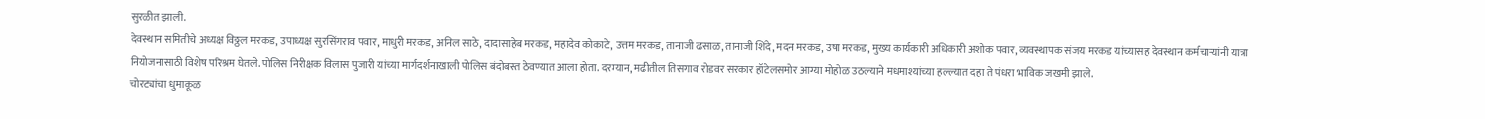सुरळीत झाली.
देवस्थान समितीचे अध्यक्ष विठ्ठल मरकड, उपाध्यक्ष सुरसिंगराव पवार, माधुरी मरकड, अनिल साठे, दादासाहेब मरकड, महादेव कोकाटे, उत्तम मरकड, तानाजी ढसाळ, तानाजी शिंदे, मदन मरकड, उषा मरकड, मुख्य कार्यकारी अधिकारी अशोक पवार, व्यवस्थापक संजय मरकड यांच्यासह देवस्थान कर्मचाऱ्यांनी यात्रा नियोजनासाठी विशेष परिश्रम घेतले. पोलिस निरीक्षक विलास पुजारी यांच्या मार्गदर्शनाखाली पोलिस बंदोबस्त ठेवण्यात आला होता. दरम्यान, मढीतील तिसगाव रोडवर सरकार हॉटेलसमोर आग्या मोहोळ उठल्याने मधमाश्यांच्या हल्ल्यात दहा ते पंधरा भाविक जखमी झाले.
चोरट्यांचा धुमाकूळ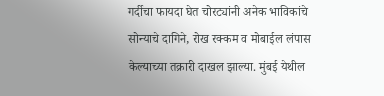गर्दीचा फायदा घेत चोरट्यांनी अनेक भाविकांचे सोन्याचे दागिने, रोख रक्कम व मोबाईल लंपास केल्याच्या तक्रारी दाखल झाल्या. मुंबई येथील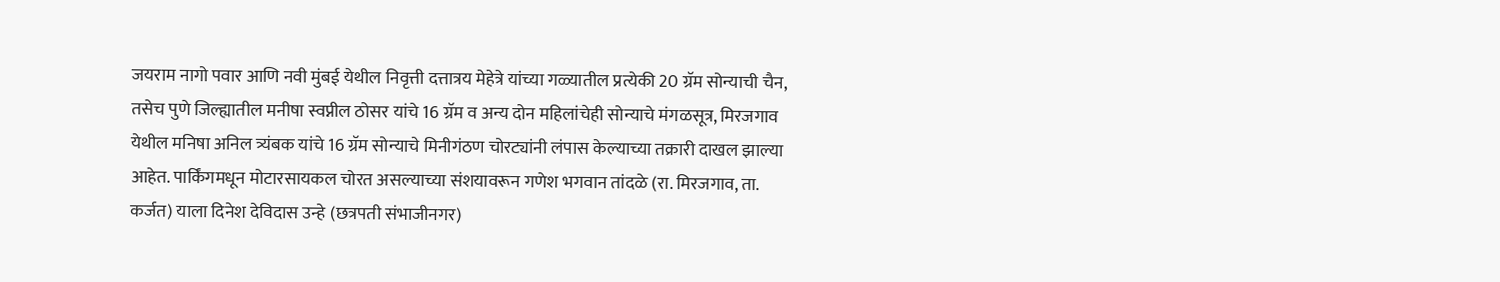जयराम नागो पवार आणि नवी मुंबई येथील निवृत्ती दत्तात्रय मेहेत्रे यांच्या गळ्यातील प्रत्येकी 20 ग्रॅम सोन्याची चैन, तसेच पुणे जिल्ह्यातील मनीषा स्वप्नील ठोसर यांचे 16 ग्रॅम व अन्य दोन महिलांचेही सोन्याचे मंगळसूत्र, मिरजगाव येथील मनिषा अनिल त्र्यंबक यांचे 16 ग्रॅम सोन्याचे मिनीगंठण चोरट्यांनी लंपास केल्याच्या तक्रारी दाखल झाल्या आहेत. पार्किंगमधून मोटारसायकल चोरत असल्याच्या संशयावरून गणेश भगवान तांदळे (रा. मिरजगाव, ता. कर्जत) याला दिनेश देविदास उन्हे (छत्रपती संभाजीनगर)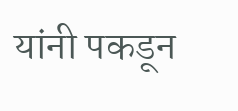यांनी पकडून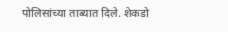पोलिसांच्या ताब्यात दिले. शेकडो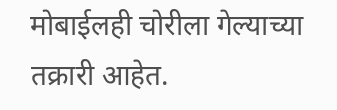मोबाईलही चोरीला गेल्याच्या तक्रारी आहेत.